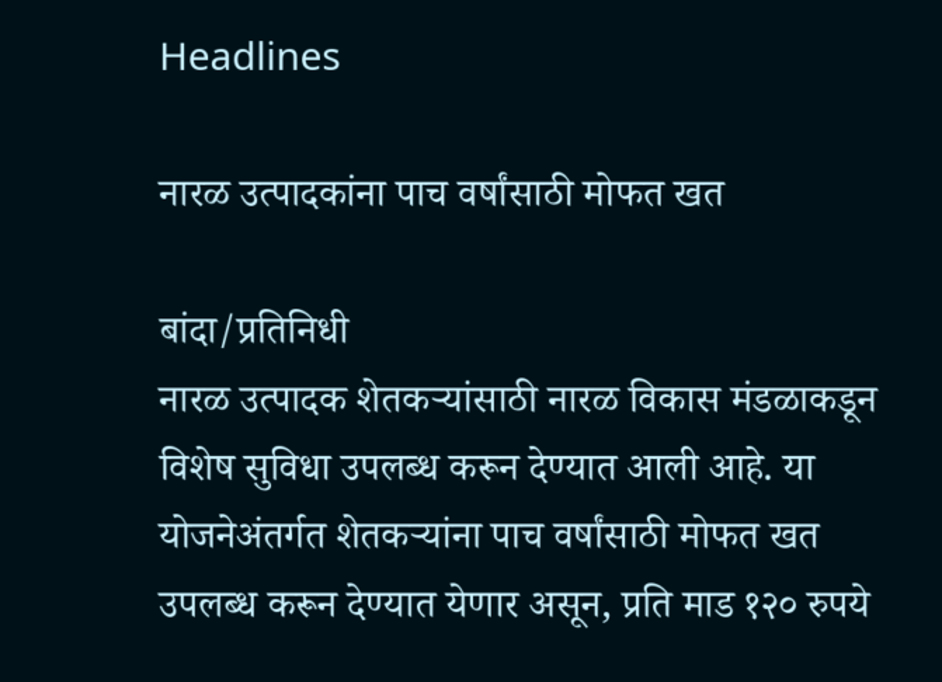Headlines

नारळ उत्पादकांना पाच वर्षांसाठी मोफत खत

बांदा/प्रतिनिधी
नारळ उत्पादक शेतकऱ्यांसाठी नारळ विकास मंडळाकडून विशेष सुविधा उपलब्ध करून देण्यात आली आहे. या योजनेअंतर्गत शेतकऱ्यांना पाच वर्षांसाठी मोफत खत उपलब्ध करून देण्यात येणार असून, प्रति माड १२० रुपये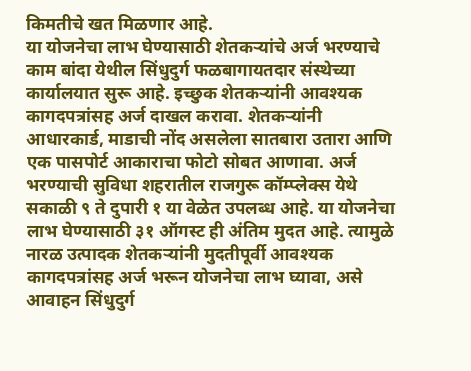किमतीचे खत मिळणार आहे.
या योजनेचा लाभ घेण्यासाठी शेतकऱ्यांचे अर्ज भरण्याचे काम बांदा येथील सिंधुदुर्ग फळबागायतदार संस्थेच्या कार्यालयात सुरू आहे. इच्छुक शेतकऱ्यांनी आवश्यक कागदपत्रांसह अर्ज दाखल करावा. शेतकऱ्यांनी आधारकार्ड, माडाची नोंद असलेला सातबारा उतारा आणि एक पासपोर्ट आकाराचा फोटो सोबत आणावा. अर्ज भरण्याची सुविधा शहरातील राजगुरू कॉम्प्लेक्स येथे सकाळी ९ ते दुपारी १ या वेळेत उपलब्ध आहे. या योजनेचा लाभ घेण्यासाठी ३१ ऑगस्ट ही अंतिम मुदत आहे. त्यामुळे नारळ उत्पादक शेतकऱ्यांनी मुदतीपूर्वी आवश्यक कागदपत्रांसह अर्ज भरून योजनेचा लाभ घ्यावा, असे आवाहन सिंधुदुर्ग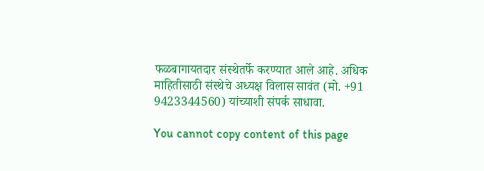फळबागायतदार संस्थेतर्फे करण्यात आले आहे. अधिक माहितीसाठी संस्थेचे अध्यक्ष विलास सावंत (मो. +91 9423344560) यांच्याशी संपर्क साधावा.

You cannot copy content of this page